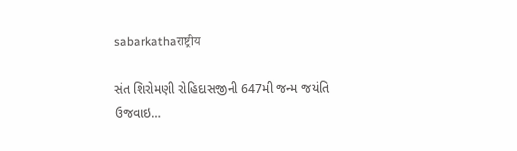sabarkathaराष्ट्रीय

સંત શિરોમણી રોહિદાસજીની 647મી જન્મ જયંતિ ઉજવાઇ…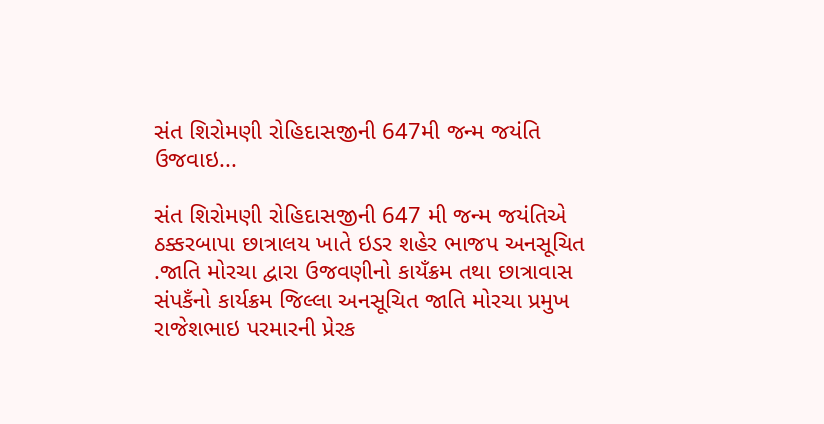સંત શિરોમણી રોહિદાસજીની 647મી જન્મ જયંતિ ઉજવાઇ...

સંત શિરોમણી રોહિદાસજીની 647 મી જન્મ જયંતિએ ઠક્કરબાપા છાત્રાલય ખાતે ઇડર શહેર ભાજપ અનસૂચિત .જાતિ મોરચા દ્વારા ઉજવણીનો કાયઁક્રમ તથા છાત્રાવાસ સંપકઁનો કાર્યક્રમ જિલ્લા અનસૂચિત જાતિ મોરચા પ્રમુખ રાજેશભાઇ પરમારની પ્રેરક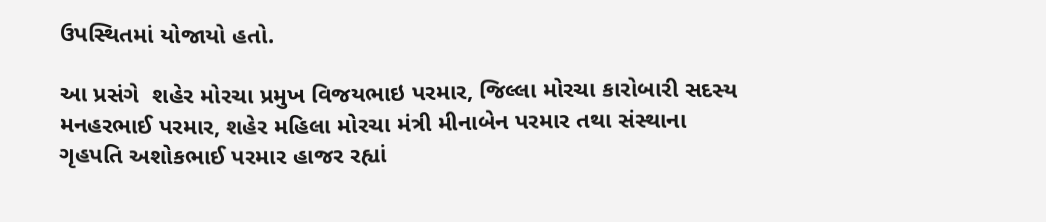ઉપસ્થિતમાં યોજાયો હતો.

આ પ્રસંગે  શહેર મોરચા પ્રમુખ વિજયભાઇ પરમાર, જિલ્લા મોરચા કારોબારી સદસ્ય મનહરભાઈ પરમાર, શહેર મહિલા મોરચા મંત્રી મીનાબેન પરમાર તથા સંસ્થાના ગૃહપતિ અશોકભાઈ પરમાર હાજર રહ્યાં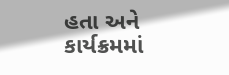હતા અને  કાર્યક્રમમાં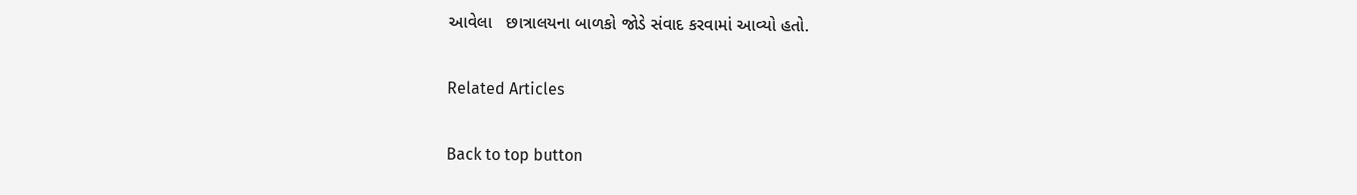આવેલા   છાત્રાલયના બાળકો જોડે સંવાદ કરવામાં આવ્યો હતો.

Related Articles

Back to top button